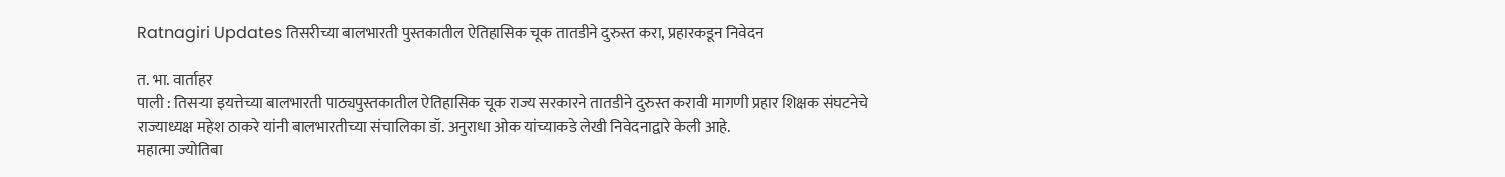Ratnagiri Updates तिसरीच्या बालभारती पुस्तकातील ऐतिहासिक चूक तातडीने दुरुस्त करा, प्रहारकडून निवेदन

त. भा. वार्ताहर
पाली : तिसऱ्या इयत्तेच्या बालभारती पाठ्यपुस्तकातील ऐतिहासिक चूक राज्य सरकारने तातडीने दुरुस्त करावी मागणी प्रहार शिक्षक संघटनेचे राज्याध्यक्ष महेश ठाकरे यांनी बालभारतीच्या संचालिका डॉ. अनुराधा ओक यांच्याकडे लेखी निवेदनाद्वारे केली आहे.
महात्मा ज्योतिबा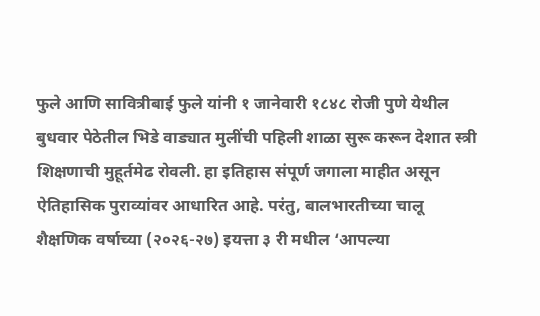फुले आणि सावित्रीबाई फुले यांनी १ जानेवारी १८४८ रोजी पुणे येथील बुधवार पेठेतील भिडे वाड्यात मुलींची पहिली शाळा सुरू करून देशात स्त्री शिक्षणाची मुहूर्तमेढ रोवली. हा इतिहास संपूर्ण जगाला माहीत असून ऐतिहासिक पुराव्यांवर आधारित आहे. परंतु, बालभारतीच्या चालू शैक्षणिक वर्षाच्या (२०२६-२७) इयत्ता ३ री मधील ‘आपल्या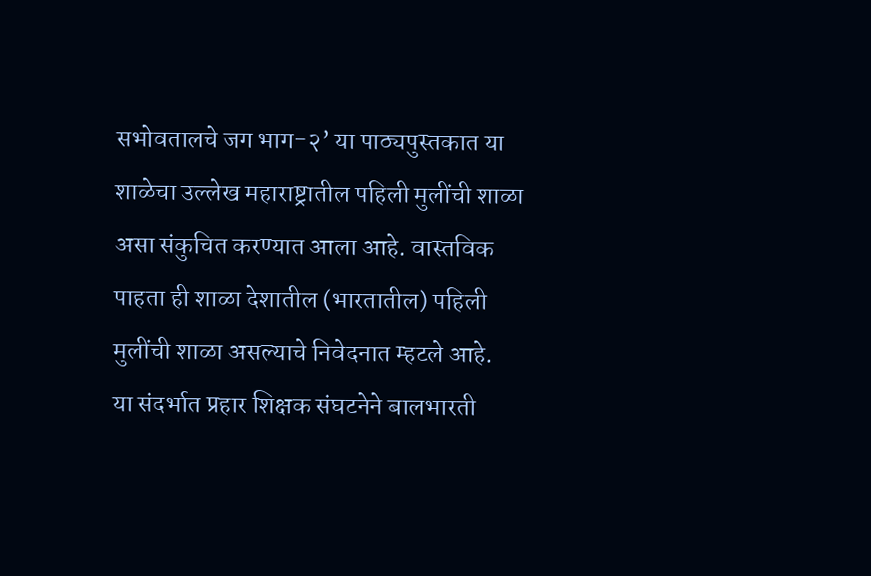सभोवतालचे जग भाग-२’ या पाठ्यपुस्तकात या शाळेचा उल्लेख महाराष्ट्रातील पहिली मुलींची शाळा असा संकुचित करण्यात आला आहे. वास्तविक पाहता ही शाळा देशातील (भारतातील) पहिली मुलींची शाळा असल्याचे निवेदनात म्हटले आहे.
या संदर्भात प्रहार शिक्षक संघटनेने बालभारती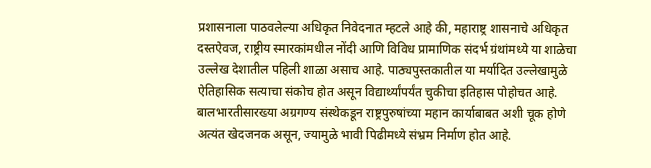प्रशासनाला पाठवलेल्या अधिकृत निवेदनात म्हटले आहे की, महाराष्ट्र शासनाचे अधिकृत दस्तऐवज, राष्ट्रीय स्मारकांमधील नोंदी आणि विविध प्रामाणिक संदर्भ ग्रंथांमध्ये या शाळेचा उल्लेख देशातील पहिली शाळा असाच आहे. पाठ्यपुस्तकातील या मर्यादित उल्लेखामुळे ऐतिहासिक सत्याचा संकोच होत असून विद्यार्थ्यांपर्यंत चुकीचा इतिहास पोहोचत आहे. बालभारतीसारख्या अग्रगण्य संस्थेकडून राष्ट्रपुरुषांच्या महान कार्याबाबत अशी चूक होणे अत्यंत खेदजनक असून, ज्यामुळे भावी पिढीमध्ये संभ्रम निर्माण होत आहे.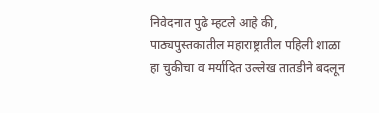निवेदनात पुढे म्हटले आहे की, पाठ्यपुस्तकातील महाराष्ट्रातील पहिली शाळा हा चुकीचा व मर्यादित उल्लेख तातडीने बदलून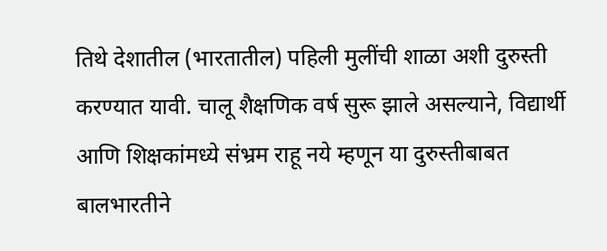तिथे देशातील (भारतातील) पहिली मुलींची शाळा अशी दुरुस्ती करण्यात यावी. चालू शैक्षणिक वर्ष सुरू झाले असल्याने, विद्यार्थी आणि शिक्षकांमध्ये संभ्रम राहू नये म्हणून या दुरुस्तीबाबत बालभारतीने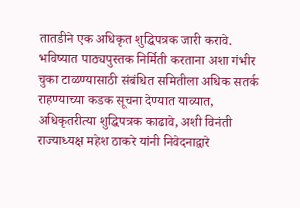तातडीने एक अधिकृत शुद्धिपत्रक जारी करावे. भविष्यात पाठ्यपुस्तक निर्मिती करताना अशा गंभीर चुका टाळण्यासाठी संबंधित समितीला अधिक सतर्क राहण्याच्या कडक सूचना देण्यात याव्यात, अधिकृतरीत्या शुद्धिपत्रक काढावे, अशी विनंती राज्याध्यक्ष महेश ठाकरे यांनी निवेदनाद्वारे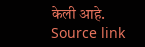केली आहे.
Source link